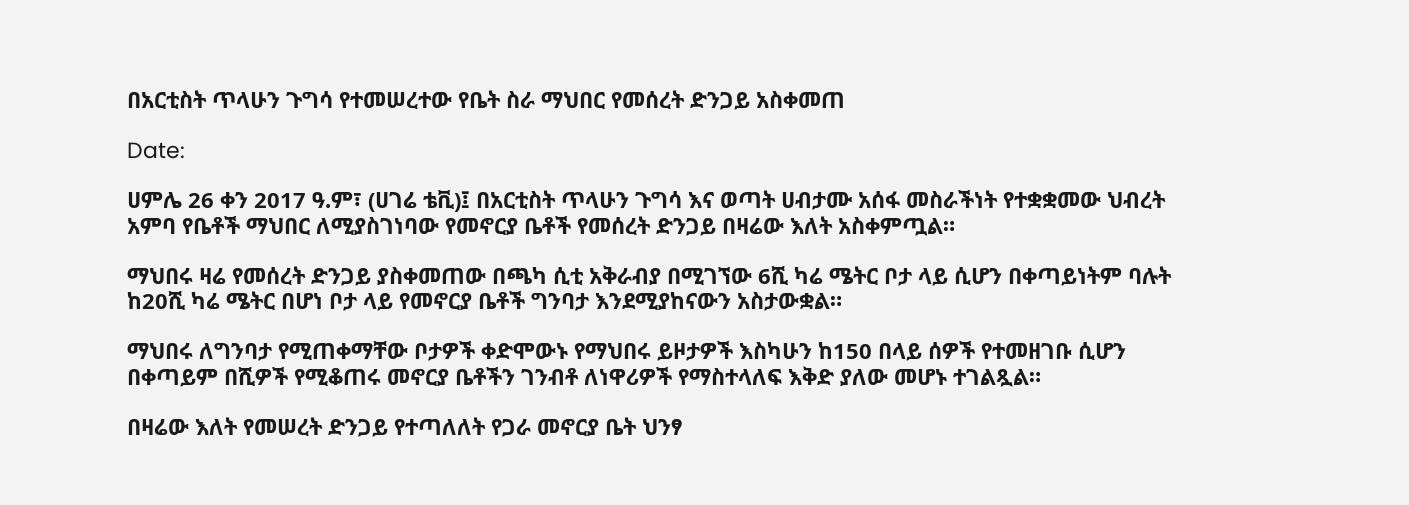በአርቲስት ጥላሁን ጉግሳ የተመሠረተው የቤት ስራ ማህበር የመሰረት ድንጋይ አስቀመጠ

Date:

ሀምሌ 26 ቀን 2017 ዓ.ም፣ (ሀገሬ ቴቪ)፤ በአርቲስት ጥላሁን ጉግሳ እና ወጣት ሀብታሙ አሰፋ መስራችነት የተቋቋመው ህብረት አምባ የቤቶች ማህበር ለሚያስገነባው የመኖርያ ቤቶች የመሰረት ድንጋይ በዛሬው እለት አስቀምጧል።

ማህበሩ ዛሬ የመሰረት ድንጋይ ያስቀመጠው በጫካ ሲቲ አቅራብያ በሚገኘው 6ሺ ካሬ ሜትር ቦታ ላይ ሲሆን በቀጣይነትም ባሉት ከ20ሺ ካሬ ሜትር በሆነ ቦታ ላይ የመኖርያ ቤቶች ግንባታ እንደሚያከናውን አስታውቋል።

ማህበሩ ለግንባታ የሚጠቀማቸው ቦታዎች ቀድሞውኑ የማህበሩ ይዞታዎች እስካሁን ከ150 በላይ ሰዎች የተመዘገቡ ሲሆን በቀጣይም በሺዎች የሚቆጠሩ መኖርያ ቤቶችን ገንብቶ ለነዋሪዎች የማስተላለፍ እቅድ ያለው መሆኑ ተገልጿል።

በዛሬው እለት የመሠረት ድንጋይ የተጣለለት የጋራ መኖርያ ቤት ህንፃ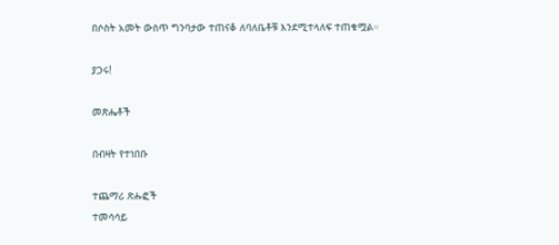በሶስት አመት ውስጥ ግንባታው ተጠናቆ ለባለቤቶቹ እንደሚተላለፍ ተጠቁሟል።

ያጋሩ!

መጽሔቶች

በብዛት የተነበቡ

ተጨማሪ ጽሑፎች
ተመሳሳይ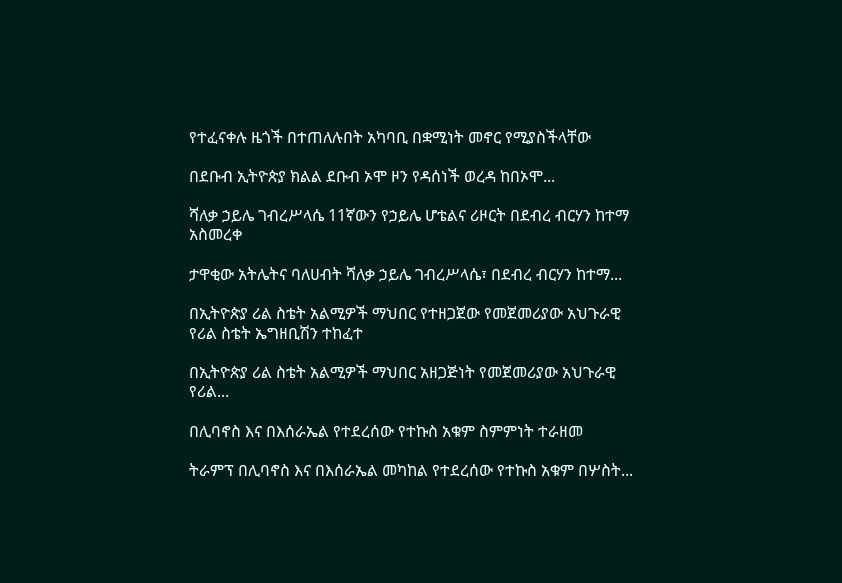የተፈናቀሉ ዜጎች በተጠለሉበት አካባቢ በቋሚነት መኖር የሚያስችላቸው

በደቡብ ኢትዮጵያ ክልል ደቡብ ኦሞ ዞን የዳሰነች ወረዳ ከበኦሞ...

ሻለቃ ኃይሌ ገብረሥላሴ 11ኛውን የኃይሌ ሆቴልና ሪዞርት በደብረ ብርሃን ከተማ አስመረቀ

ታዋቂው አትሌትና ባለሀብት ሻለቃ ኃይሌ ገብረሥላሴ፣ በደብረ ብርሃን ከተማ...

በኢትዮጵያ ሪል ስቴት አልሚዎች ማህበር የተዘጋጀው የመጀመሪያው አህጉራዊ የሪል ስቴት ኤግዘቢሽን ተከፈተ

በኢትዮጵያ ሪል ስቴት አልሚዎች ማህበር አዘጋጅነት የመጀመሪያው አህጉራዊ የሪል...

በሊባኖስ እና በእሰራኤል የተደረሰው የተኩስ አቁም ስምምነት ተራዘመ

ትራምፕ በሊባኖስ እና በእሰራኤል መካከል የተደረሰው የተኩስ አቁም በሦስት...